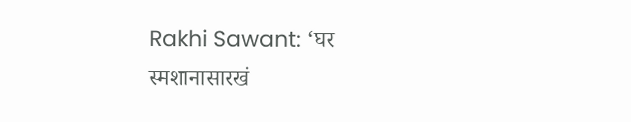Rakhi Sawant: ‘घर स्मशानासारखं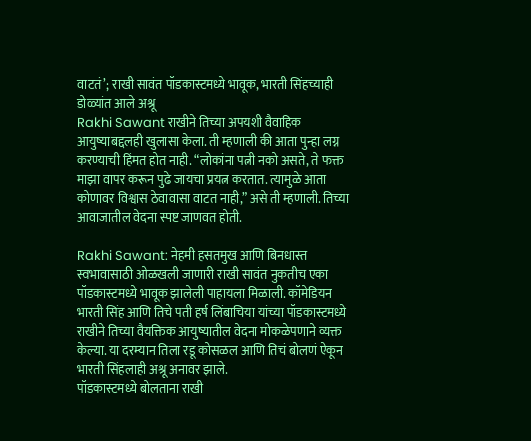वाटतं’; राखी सावंत पॉडकास्टमध्ये भावूक, भारती सिंहच्याही डोळ्यांत आले अश्रू
Rakhi Sawant राखीने तिच्या अपयशी वैवाहिक आयुष्याबद्दलही खुलासा केला. ती म्हणाली की आता पुन्हा लग्न करण्याची हिंमत होत नाही. “लोकांना पत्नी नको असते, ते फक्त माझा वापर करून पुढे जायचा प्रयत्न करतात. त्यामुळे आता कोणावर विश्वास ठेवावासा वाटत नाही,” असे ती म्हणाली. तिच्या आवाजातील वेदना स्पष्ट जाणवत होती.

Rakhi Sawant: नेहमी हसतमुख आणि बिनधास्त स्वभावासाठी ओळखली जाणारी राखी सावंत नुकतीच एका पॉडकास्टमध्ये भावूक झालेली पाहायला मिळाली. कॉमेडियन भारती सिंह आणि तिचे पती हर्ष लिंबाचिया यांच्या पॉडकास्टमध्ये राखीने तिच्या वैयक्तिक आयुष्यातील वेदना मोकळेपणाने व्यक्त केल्या. या दरम्यान तिला रडू कोसळल आणि तिचं बोलणं ऐकून भारती सिंहलाही अश्रू अनावर झाले.
पॉडकास्टमध्ये बोलताना राखी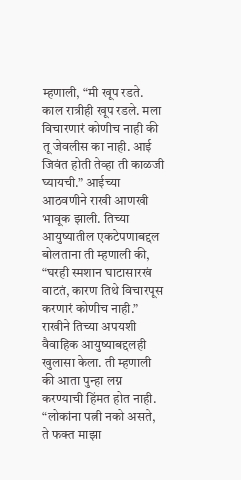म्हणाली, “मी खूप रडते. काल रात्रीही खूप रडले. मला विचारणारं कोणीच नाही की तू जेवलीस का नाही. आई जिवंत होती तेव्हा ती काळजी घ्यायची.” आईच्या आठवणीने राखी आणखी भावूक झाली. तिच्या आयुष्यातील एकटेपणाबद्दल बोलताना ती म्हणाली की, “घरही स्मशान घाटासारखं वाटतं, कारण तिथे विचारपूस करणारं कोणीच नाही.”
राखीने तिच्या अपयशी वैवाहिक आयुष्याबद्दलही खुलासा केला. ती म्हणाली की आता पुन्हा लग्न करण्याची हिंमत होत नाही. “लोकांना पत्नी नको असते, ते फक्त माझा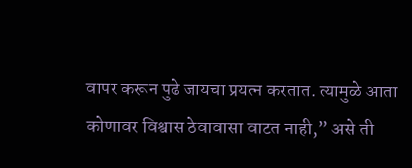वापर करून पुढे जायचा प्रयत्न करतात. त्यामुळे आता कोणावर विश्वास ठेवावासा वाटत नाही,” असे ती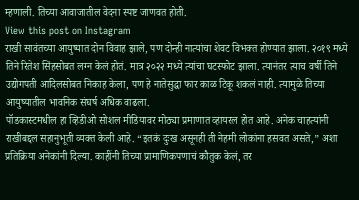म्हणाली. तिच्या आवाजातील वेदना स्पष्ट जाणवत होती.
View this post on Instagram
राखी सावंतच्या आयुष्यात दोन विवाह झाले, पण दोन्ही नात्यांचा शेवट विभक्त होण्यात झाला. २०१९ मध्ये तिने रितेश सिंहसोबत लग्न केलं होतं. मात्र २०२२ मध्ये त्यांचा घटस्फोट झाला. त्यानंतर त्याच वर्षी तिने उद्योगपती आदिलसोबत निकाह केला, पण हे नातेसुद्धा फार काळ टिकू शकलं नाही. त्यामुळे तिच्या आयुष्यातील भावनिक संघर्ष अधिक वाढला.
पॉडकास्टमधील हा व्हिडीओ सोशल मीडियावर मोठ्या प्रमाणात व्हायरल होत आहे. अनेक चाहत्यांनी राखीबद्दल सहानुभूती व्यक्त केली आहे. “इतकं दुःख असूनही ती नेहमी लोकांना हसवत असते,” अशा प्रतिक्रिया अनेकांनी दिल्या. काहींनी तिच्या प्रामाणिकपणाचं कौतुक केलं, तर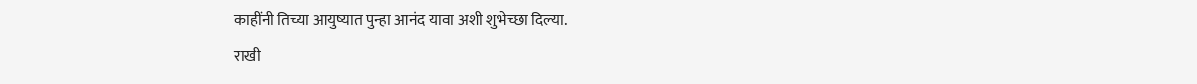काहींनी तिच्या आयुष्यात पुन्हा आनंद यावा अशी शुभेच्छा दिल्या.
राखी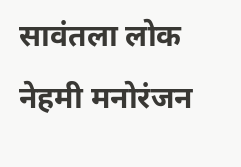सावंतला लोक नेहमी मनोरंजन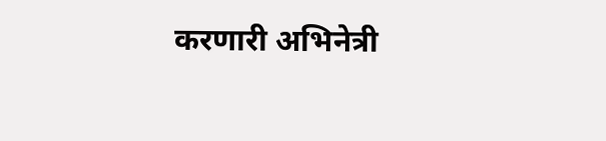करणारी अभिनेत्री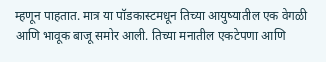म्हणून पाहतात. मात्र या पॉडकास्टमधून तिच्या आयुष्यातील एक वेगळी आणि भावूक बाजू समोर आली. तिच्या मनातील एकटेपणा आणि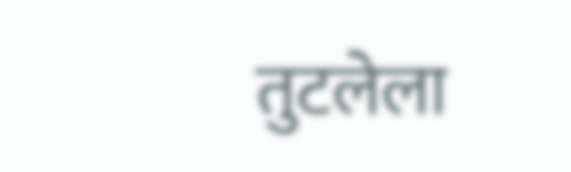तुटलेला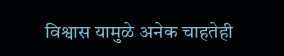विश्वास यामुळे अनेक चाहतेही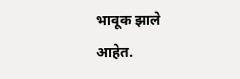भावूक झाले आहेत.